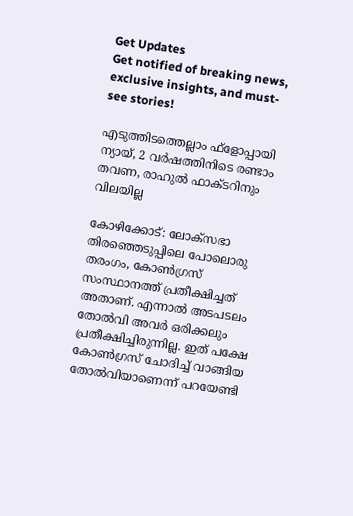Get Updates
Get notified of breaking news, exclusive insights, and must-see stories!

എടുത്തിടത്തെല്ലാം ഫ്‌ളോപ്പായി ന്യായ്, 2 വര്‍ഷത്തിനിടെ രണ്ടാം തവണ, രാഹുല്‍ ഫാക്ടറിനും വിലയില്ല

കോഴിക്കോട്: ലോക്‌സഭാ തിരഞ്ഞെടുപ്പിലെ പോലൊരു തരംഗം, കോണ്‍ഗ്രസ് സംസ്ഥാനത്ത് പ്രതീക്ഷിച്ചത് അതാണ്. എന്നാല്‍ അടപടലം തോല്‍വി അവര്‍ ഒരിക്കലും പ്രതീക്ഷിച്ചിരുന്നില്ല. ഇത് പക്ഷേ കോണ്‍ഗ്രസ് ചോദിച്ച് വാങ്ങിയ തോല്‍വിയാണെന്ന് പറയേണ്ടി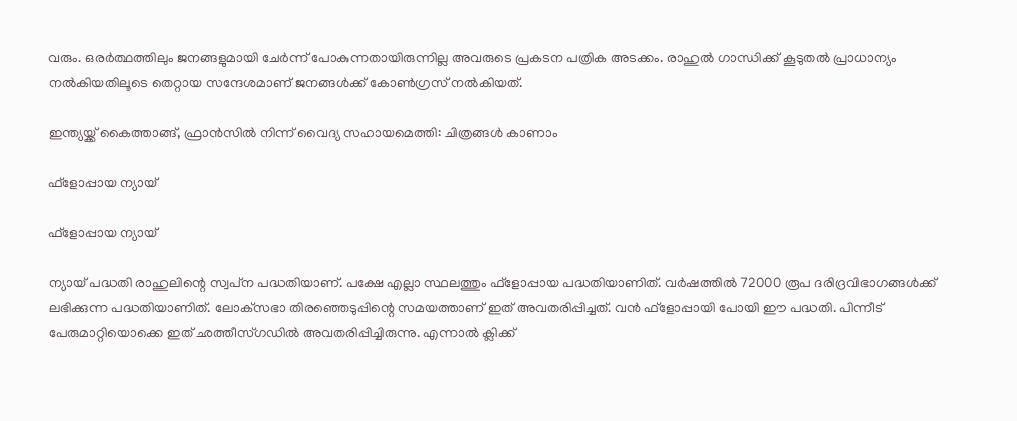വരും. ഒരര്‍ത്ഥത്തിലും ജനങ്ങളുമായി ചേര്‍ന്ന് പോകുന്നതായിരുന്നില്ല അവരുടെ പ്രകടന പത്രിക അടക്കം. രാഹുല്‍ ഗാന്ധിക്ക് കൂടുതല്‍ പ്രാധാന്യം നല്‍കിയതിലൂടെ തെറ്റായ സന്ദേശമാണ് ജനങ്ങള്‍ക്ക് കോണ്‍ഗ്രസ് നല്‍കിയത്.

ഇന്ത്യയ്ക്ക് കൈത്താങ്ങ്, ഫ്രാന്‍സില്‍ നിന്ന് വൈദ്യ സഹായമെത്തി: ചിത്രങ്ങള്‍ കാണാം

ഫ്‌ളോപ്പായ ന്യായ്

ഫ്‌ളോപ്പായ ന്യായ്

ന്യായ് പദ്ധതി രാഹുലിന്റെ സ്വപ്‌ന പദ്ധതിയാണ്. പക്ഷേ എല്ലാ സ്ഥലത്തും ഫ്‌ളോപ്പായ പദ്ധതിയാണിത്. വര്‍ഷത്തില്‍ 72000 രൂപ ദരിദ്രവിഭാഗങ്ങള്‍ക്ക് ലഭിക്കുന്ന പദ്ധതിയാണിത്. ലോക്‌സഭാ തിരഞ്ഞെടുപ്പിന്റെ സമയത്താണ് ഇത് അവതരിപ്പിച്ചത്. വന്‍ ഫ്‌ളോപ്പായി പോയി ഈ പദ്ധതി. പിന്നീട് പേരുമാറ്റിയൊക്കെ ഇത് ഛത്തീസ്ഗഡില്‍ അവതരിപ്പിച്ചിരുന്നു. എന്നാല്‍ ക്ലിക്ക്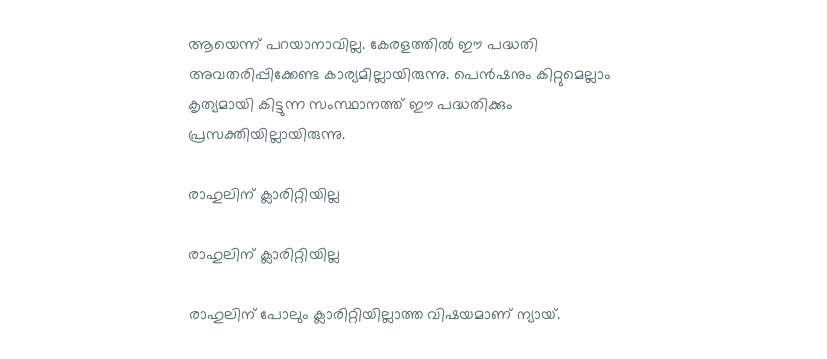ആയെന്ന് പറയാനാവില്ല. കേരളത്തില്‍ ഈ പദ്ധതി അവതരിപ്പിക്കേണ്ട കാര്യമില്ലായിരുന്നു. പെന്‍ഷനും കിറ്റുമെല്ലാം കൃത്യമായി കിട്ടുന്ന സംസ്ഥാനത്ത് ഈ പദ്ധതിക്കും പ്രസക്തിയില്ലായിരുന്നു.

രാഹുലിന് ക്ലാരിറ്റിയില്ല

രാഹുലിന് ക്ലാരിറ്റിയില്ല

രാഹുലിന് പോലും ക്ലാരിറ്റിയില്ലാത്ത വിഷയമാണ് ന്യായ്.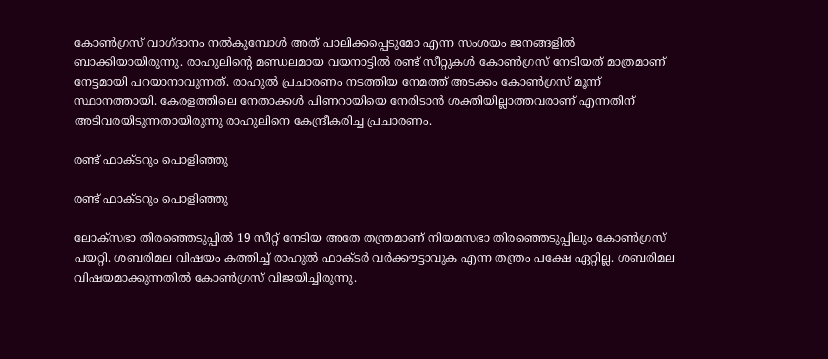കോണ്‍ഗ്രസ് വാഗ്ദാനം നല്‍കുമ്പോള്‍ അത് പാലിക്കപ്പെടുമോ എന്ന സംശയം ജനങ്ങളില്‍ ബാക്കിയായിരുന്നു. രാഹുലിന്റെ മണ്ഡലമായ വയനാട്ടില്‍ രണ്ട് സീറ്റുകള്‍ കോണ്‍ഗ്രസ് നേടിയത് മാത്രമാണ് നേട്ടമായി പറയാനാവുന്നത്. രാഹുല്‍ പ്രചാരണം നടത്തിയ നേമത്ത് അടക്കം കോണ്‍ഗ്രസ് മൂന്ന് സ്ഥാനത്തായി. കേരളത്തിലെ നേതാക്കള്‍ പിണറായിയെ നേരിടാന്‍ ശക്തിയില്ലാത്തവരാണ് എന്നതിന് അടിവരയിടുന്നതായിരുന്നു രാഹുലിനെ കേന്ദ്രീകരിച്ച പ്രചാരണം.

രണ്ട് ഫാക്ടറും പൊളിഞ്ഞു

രണ്ട് ഫാക്ടറും പൊളിഞ്ഞു

ലോക്‌സഭാ തിരഞ്ഞെടുപ്പില്‍ 19 സീറ്റ് നേടിയ അതേ തന്ത്രമാണ് നിയമസഭാ തിരഞ്ഞെടുപ്പിലും കോണ്‍ഗ്രസ് പയറ്റി. ശബരിമല വിഷയം കത്തിച്ച് രാഹുല്‍ ഫാക്ടര്‍ വര്‍ക്കൗട്ടാവുക എന്ന തന്ത്രം പക്ഷേ ഏറ്റില്ല. ശബരിമല വിഷയമാക്കുന്നതില്‍ കോണ്‍ഗ്രസ് വിജയിച്ചിരുന്നു.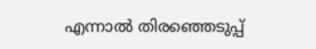എന്നാല്‍ തിരഞ്ഞെടുപ്പ്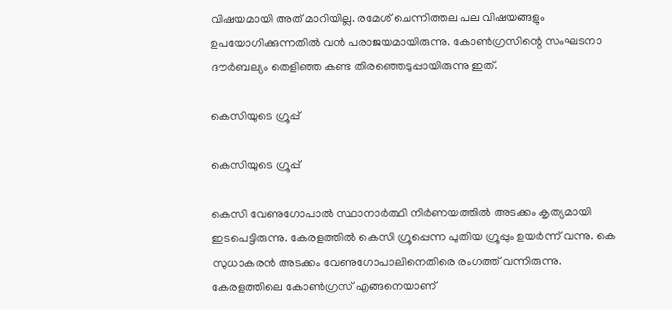വിഷയമായി അത് മാറിയില്ല. രമേശ് ചെന്നിത്തല പല വിഷയങ്ങളും ഉപയോഗിക്കുന്നതില്‍ വന്‍ പരാജയമായിരുന്നു. കോണ്‍ഗ്രസിന്റെ സംഘടനാ ദൗര്‍ബല്യം തെളിഞ്ഞ കണ്ട തിരഞ്ഞെടുപ്പായിരുന്നു ഇത്.

കെസിയുടെ ഗ്രൂപ്പ്

കെസിയുടെ ഗ്രൂപ്പ്

കെസി വേണുഗോപാല്‍ സ്ഥാനാര്‍ത്ഥി നിര്‍ണയത്തില്‍ അടക്കം കൃത്യമായി ഇടപെട്ടിരുന്നു. കേരളത്തില്‍ കെസി ഗ്രൂപ്പെന്ന പുതിയ ഗ്രൂപ്പും ഉയര്‍ന്ന് വന്നു. കെ സുധാകരന്‍ അടക്കം വേണുഗോപാലിനെതിരെ രംഗത്ത് വന്നിരുന്നു. കേരളത്തിലെ കോണ്‍ഗ്രസ് എങ്ങനെയാണ്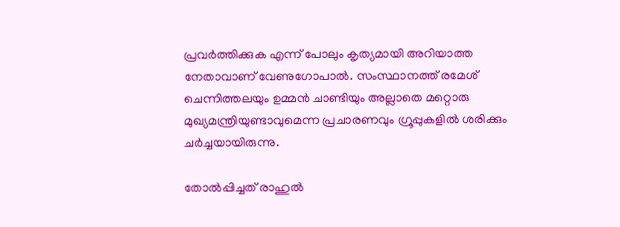പ്രവര്‍ത്തിക്കുക എന്ന് പോലും കൃത്യമായി അറിയാത്ത നേതാവാണ് വേണുഗോപാല്‍. സംസ്ഥാനത്ത് രമേശ് ചെന്നിത്തലയും ഉമ്മന്‍ ചാണ്ടിയും അല്ലാതെ മറ്റൊരു മുഖ്യമന്ത്രിയുണ്ടാവുമെന്ന പ്രചാരണവും ഗ്രൂപ്പുകളില്‍ ശരിക്കും ചര്‍ച്ചയായിരുന്നു.

തോല്‍പ്പിച്ചത് രാഹുല്‍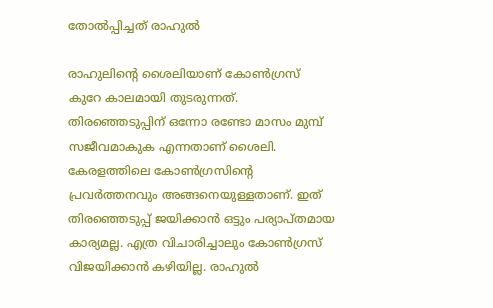തോല്‍പ്പിച്ചത് രാഹുല്‍

രാഹുലിന്റെ ശൈലിയാണ് കോണ്‍ഗ്രസ് കുറേ കാലമായി തുടരുന്നത്. തിരഞ്ഞെടുപ്പിന് ഒന്നോ രണ്ടോ മാസം മുമ്പ് സജീവമാകുക എന്നതാണ് ശൈലി. കേരളത്തിലെ കോണ്‍ഗ്രസിന്റെ പ്രവര്‍ത്തനവും അങ്ങനെയുള്ളതാണ്. ഇത് തിരഞ്ഞെടുപ്പ് ജയിക്കാന്‍ ഒട്ടും പര്യാപ്തമായ കാര്യമല്ല. എത്ര വിചാരിച്ചാലും കോണ്‍ഗ്രസ് വിജയിക്കാന്‍ കഴിയില്ല. രാഹുല്‍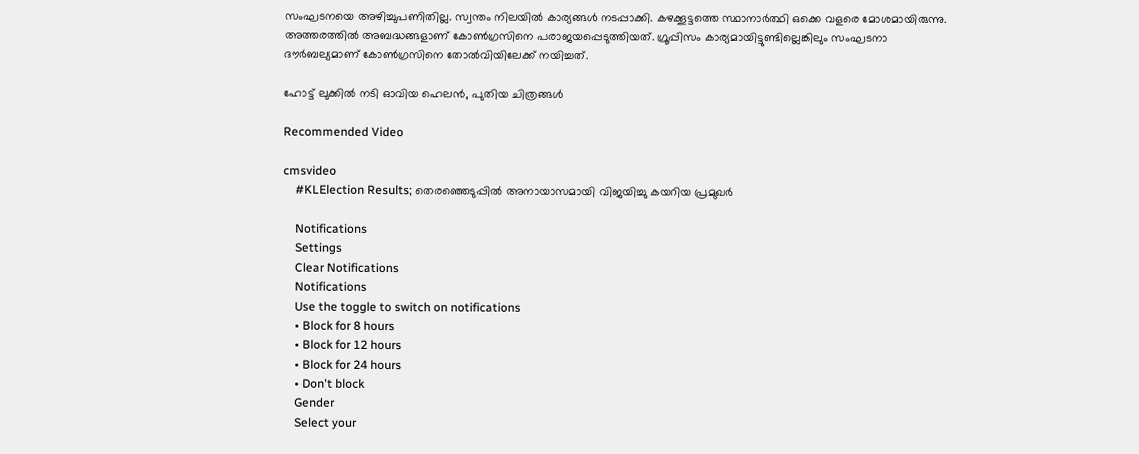സംഘടനയെ അഴിച്ചുപണിതില്ല. സ്വന്തം നിലയില്‍ കാര്യങ്ങള്‍ നടപ്പാക്കി. കഴക്കൂട്ടത്തെ സ്ഥാനാര്‍ത്ഥി ഒക്കെ വളരെ മോശമായിരുന്നു. അത്തരത്തില്‍ അബദ്ധങ്ങളാണ് കോണ്‍ഗ്രസിനെ പരാജയപ്പെടുത്തിയത്. ഗ്രൂപ്പിസം കാര്യമായിട്ടുണ്ടില്ലെങ്കിലും സംഘടനാ ദൗര്‍ബല്യമാണ് കോണ്‍ഗ്രസിനെ തോല്‍വിയിലേക്ക് നയിച്ചത്.

ഹോട്ട് ലുക്കിൽ നടി ഓവിയ ഹെലൻ, പുതിയ ചിത്രങ്ങൾ

Recommended Video

cmsvideo
    #KLElection Results; തെരഞ്ഞെടുപ്പിൽ അനായാസമായി വിജയിച്ചു കയറിയ പ്രമുഖർ

    Notifications
    Settings
    Clear Notifications
    Notifications
    Use the toggle to switch on notifications
    • Block for 8 hours
    • Block for 12 hours
    • Block for 24 hours
    • Don't block
    Gender
    Select your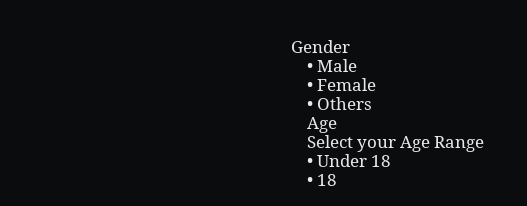Gender
    • Male
    • Female
    • Others
    Age
    Select your Age Range
    • Under 18
    • 18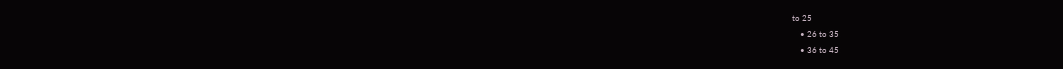to 25
    • 26 to 35
    • 36 to 45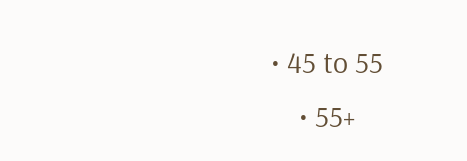• 45 to 55
    • 55+